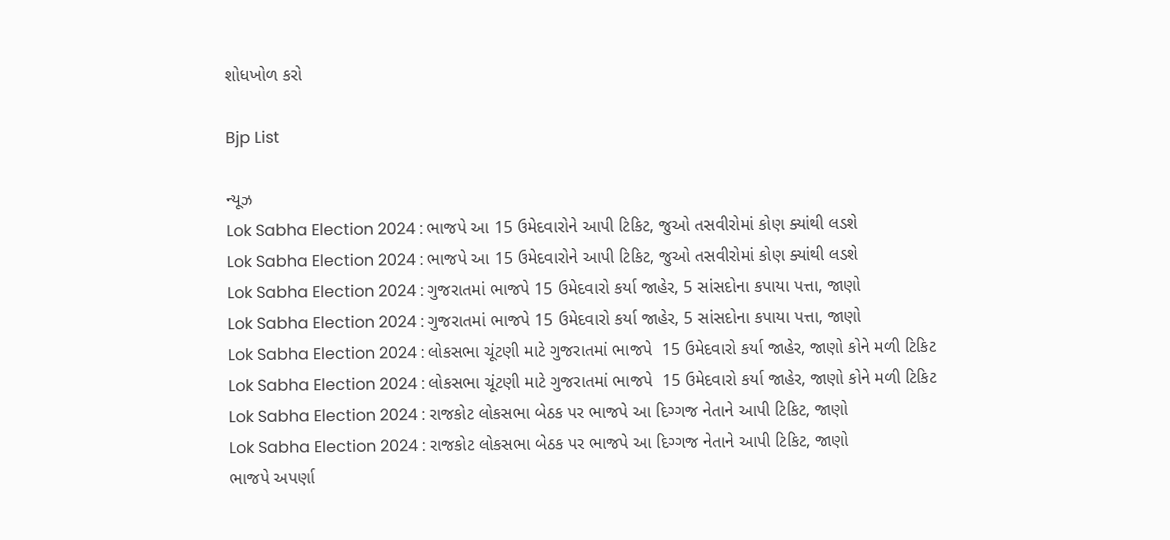શોધખોળ કરો

Bjp List

ન્યૂઝ
Lok Sabha Election 2024 : ભાજપે આ 15 ઉમેદવારોને આપી ટિકિટ, જુઓ તસવીરોમાં કોણ ક્યાંથી લડશે
Lok Sabha Election 2024 : ભાજપે આ 15 ઉમેદવારોને આપી ટિકિટ, જુઓ તસવીરોમાં કોણ ક્યાંથી લડશે
Lok Sabha Election 2024 : ગુજરાતમાં ભાજપે 15 ઉમેદવારો કર્યા જાહેર, 5 સાંસદોના કપાયા પત્તા, જાણો
Lok Sabha Election 2024 : ગુજરાતમાં ભાજપે 15 ઉમેદવારો કર્યા જાહેર, 5 સાંસદોના કપાયા પત્તા, જાણો
Lok Sabha Election 2024 : લોકસભા ચૂંટણી માટે ગુજરાતમાં ભાજપે  15 ઉમેદવારો કર્યા જાહેર, જાણો કોને મળી ટિકિટ
Lok Sabha Election 2024 : લોકસભા ચૂંટણી માટે ગુજરાતમાં ભાજપે  15 ઉમેદવારો કર્યા જાહેર, જાણો કોને મળી ટિકિટ
Lok Sabha Election 2024 : રાજકોટ લોકસભા બેઠક પર ભાજપે આ દિગ્ગજ નેતાને આપી ટિકિટ, જાણો
Lok Sabha Election 2024 : રાજકોટ લોકસભા બેઠક પર ભાજપે આ દિગ્ગજ નેતાને આપી ટિકિટ, જાણો
ભાજપે અપર્ણા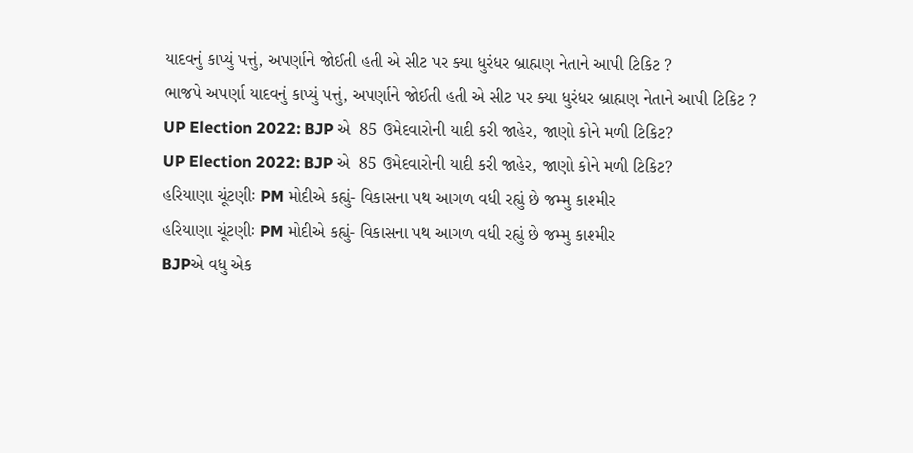યાદવનું કાપ્યું પત્તું, અપર્ણાને જોઈતી હતી એ સીટ પર ક્યા ધુરંધર બ્રાહ્મણ નેતાને આપી ટિકિટ ?
ભાજપે અપર્ણા યાદવનું કાપ્યું પત્તું, અપર્ણાને જોઈતી હતી એ સીટ પર ક્યા ધુરંધર બ્રાહ્મણ નેતાને આપી ટિકિટ ?
UP Election 2022: BJP એ  85 ઉમેદવારોની યાદી કરી જાહેર, જાણો કોને મળી ટિકિટ?
UP Election 2022: BJP એ  85 ઉમેદવારોની યાદી કરી જાહેર, જાણો કોને મળી ટિકિટ?
હરિયાણા ચૂંટણીઃ PM મોદીએ કહ્યું- વિકાસના પથ આગળ વધી રહ્યું છે જમ્મુ કાશ્મીર
હરિયાણા ચૂંટણીઃ PM મોદીએ કહ્યું- વિકાસના પથ આગળ વધી રહ્યું છે જમ્મુ કાશ્મીર
BJPએ વધુ એક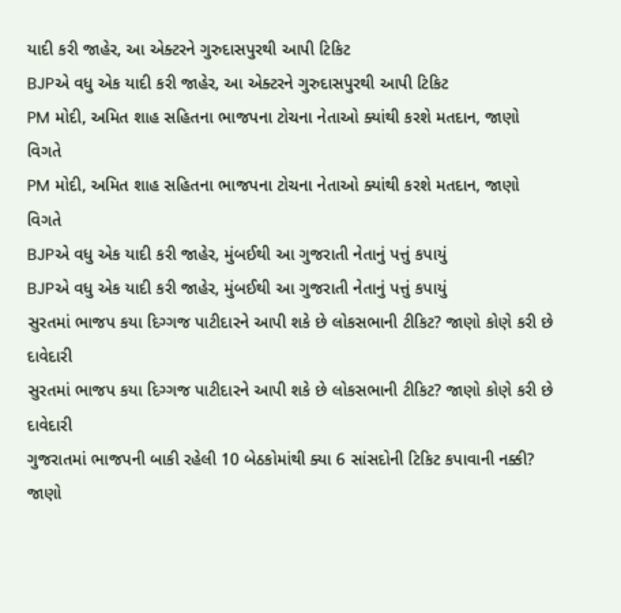યાદી કરી જાહેર, આ એક્ટરને ગુરુદાસપુરથી આપી ટિકિટ
BJPએ વધુ એક યાદી કરી જાહેર, આ એક્ટરને ગુરુદાસપુરથી આપી ટિકિટ
PM મોદી, અમિત શાહ સહિતના ભાજપના ટોચના નેતાઓ ક્યાંથી કરશે મતદાન, જાણો વિગતે
PM મોદી, અમિત શાહ સહિતના ભાજપના ટોચના નેતાઓ ક્યાંથી કરશે મતદાન, જાણો વિગતે
BJPએ વધુ એક યાદી કરી જાહેર, મુંબઈથી આ ગુજરાતી નેતાનું પત્તું કપાયું
BJPએ વધુ એક યાદી કરી જાહેર, મુંબઈથી આ ગુજરાતી નેતાનું પત્તું કપાયું
સુરતમાં ભાજપ કયા દિગ્ગજ પાટીદારને આપી શકે છે લોકસભાની ટીકિટ? જાણો કોણે કરી છે દાવેદારી
સુરતમાં ભાજપ કયા દિગ્ગજ પાટીદારને આપી શકે છે લોકસભાની ટીકિટ? જાણો કોણે કરી છે દાવેદારી
ગુજરાતમાં ભાજપની બાકી રહેલી 10 બેઠકોમાંથી ક્યા 6 સાંસદોની ટિકિટ કપાવાની નક્કી? જાણો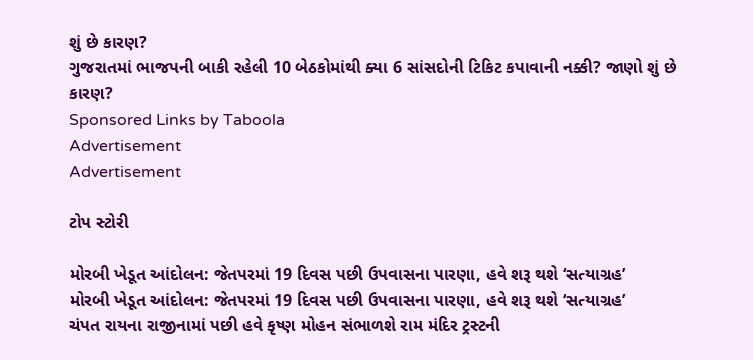શું છે કારણ?
ગુજરાતમાં ભાજપની બાકી રહેલી 10 બેઠકોમાંથી ક્યા 6 સાંસદોની ટિકિટ કપાવાની નક્કી? જાણો શું છે કારણ?
Sponsored Links by Taboola
Advertisement
Advertisement

ટોપ સ્ટોરી

મોરબી ખેડૂત આંદોલન: જેતપરમાં 19 દિવસ પછી ઉપવાસના પારણા, હવે શરૂ થશે ‘સત્યાગ્રહ’
મોરબી ખેડૂત આંદોલન: જેતપરમાં 19 દિવસ પછી ઉપવાસના પારણા, હવે શરૂ થશે ‘સત્યાગ્રહ’
ચંપત રાયના રાજીનામાં પછી હવે કૃષ્ણ મોહન સંભાળશે રામ મંદિર ટ્રસ્ટની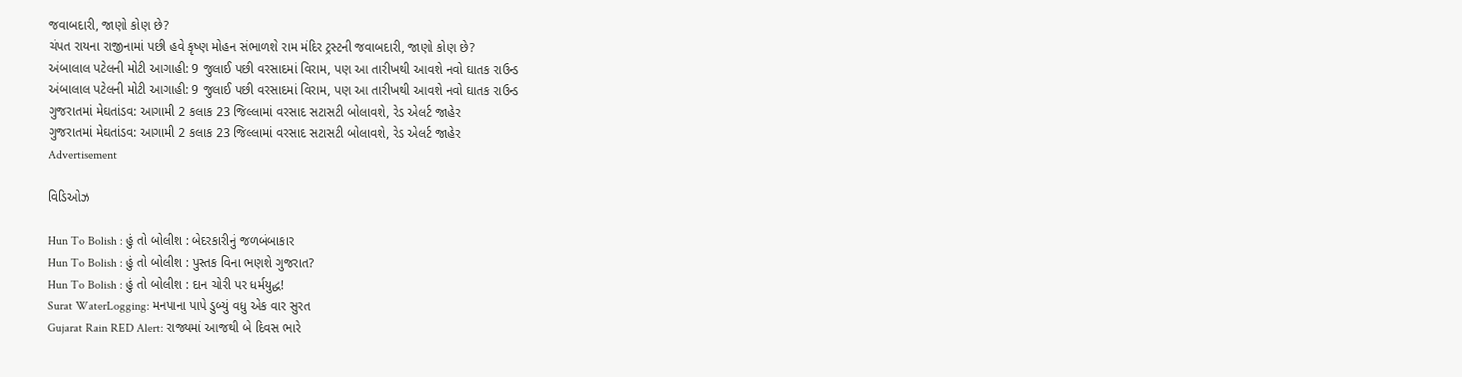જવાબદારી, જાણો કોણ છે?
ચંપત રાયના રાજીનામાં પછી હવે કૃષ્ણ મોહન સંભાળશે રામ મંદિર ટ્રસ્ટની જવાબદારી, જાણો કોણ છે?
અંબાલાલ પટેલની મોટી આગાહી: 9 જુલાઈ પછી વરસાદમાં વિરામ, પણ આ તારીખથી આવશે નવો ઘાતક રાઉન્ડ
અંબાલાલ પટેલની મોટી આગાહી: 9 જુલાઈ પછી વરસાદમાં વિરામ, પણ આ તારીખથી આવશે નવો ઘાતક રાઉન્ડ
ગુજરાતમાં મેઘતાંડવ: આગામી 2 કલાક 23 જિલ્લામાં વરસાદ સટાસટી બોલાવશે, રેડ એલર્ટ જાહેર
ગુજરાતમાં મેઘતાંડવ: આગામી 2 કલાક 23 જિલ્લામાં વરસાદ સટાસટી બોલાવશે, રેડ એલર્ટ જાહેર
Advertisement

વિડિઓઝ

Hun To Bolish : હું તો બોલીશ : બેદરકારીનું જળબંબાકાર
Hun To Bolish : હું તો બોલીશ : પુસ્તક વિના ભણશે ગુજરાત?
Hun To Bolish : હું તો બોલીશ : દાન ચોરી પર ધર્મયુદ્ધ!
Surat WaterLogging: મનપાના પાપે ડુબ્યું વધુ એક વાર સુરત
Gujarat Rain RED Alert: રાજ્યમાં આજથી બે દિવસ ભારે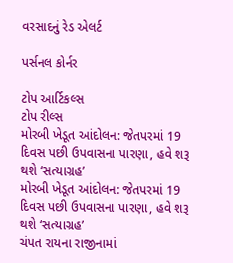વરસાદનું રેડ એલર્ટ

પર્સનલ કોર્નર

ટોપ આર્ટિકલ્સ
ટોપ રીલ્સ
મોરબી ખેડૂત આંદોલન: જેતપરમાં 19 દિવસ પછી ઉપવાસના પારણા, હવે શરૂ થશે ‘સત્યાગ્રહ’
મોરબી ખેડૂત આંદોલન: જેતપરમાં 19 દિવસ પછી ઉપવાસના પારણા, હવે શરૂ થશે ‘સત્યાગ્રહ’
ચંપત રાયના રાજીનામાં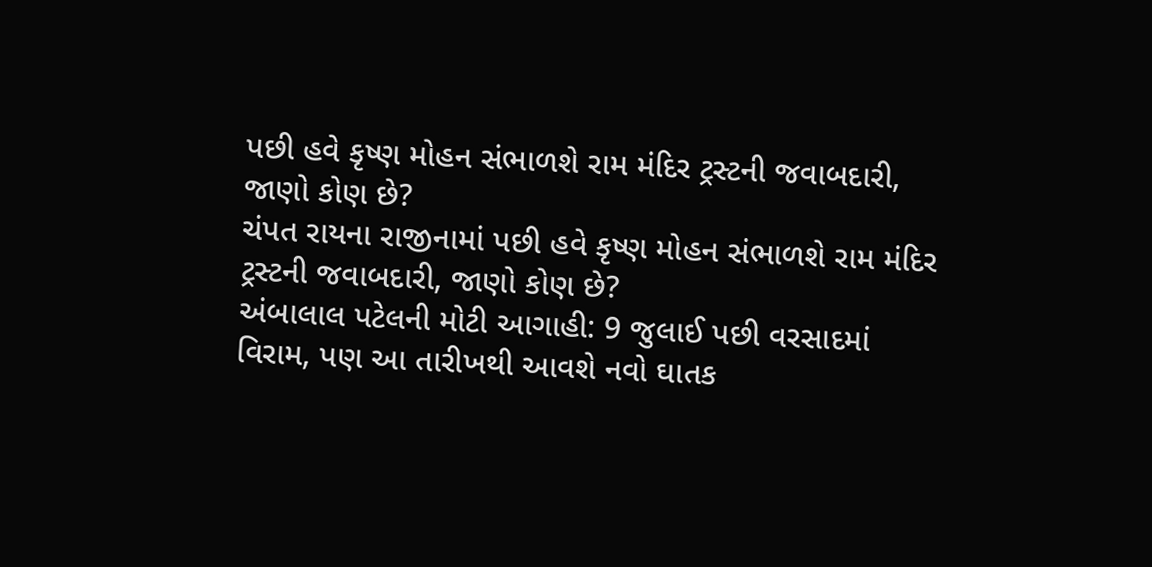પછી હવે કૃષ્ણ મોહન સંભાળશે રામ મંદિર ટ્રસ્ટની જવાબદારી, જાણો કોણ છે?
ચંપત રાયના રાજીનામાં પછી હવે કૃષ્ણ મોહન સંભાળશે રામ મંદિર ટ્રસ્ટની જવાબદારી, જાણો કોણ છે?
અંબાલાલ પટેલની મોટી આગાહી: 9 જુલાઈ પછી વરસાદમાં વિરામ, પણ આ તારીખથી આવશે નવો ઘાતક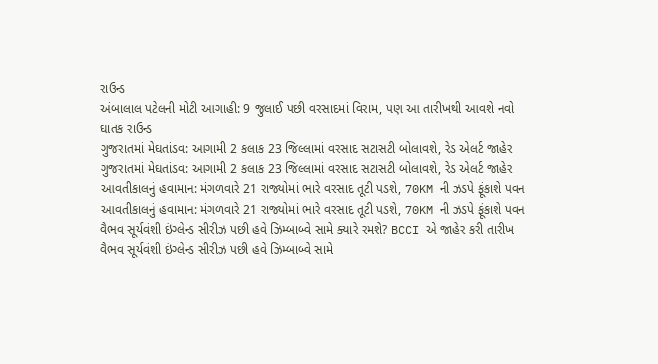રાઉન્ડ
અંબાલાલ પટેલની મોટી આગાહી: 9 જુલાઈ પછી વરસાદમાં વિરામ, પણ આ તારીખથી આવશે નવો ઘાતક રાઉન્ડ
ગુજરાતમાં મેઘતાંડવ: આગામી 2 કલાક 23 જિલ્લામાં વરસાદ સટાસટી બોલાવશે, રેડ એલર્ટ જાહેર
ગુજરાતમાં મેઘતાંડવ: આગામી 2 કલાક 23 જિલ્લામાં વરસાદ સટાસટી બોલાવશે, રેડ એલર્ટ જાહેર
આવતીકાલનું હવામાન: મંગળવારે 21 રાજ્યોમાં ભારે વરસાદ તૂટી પડશે, 70KM ની ઝડપે ફૂંકાશે પવન
આવતીકાલનું હવામાન: મંગળવારે 21 રાજ્યોમાં ભારે વરસાદ તૂટી પડશે, 70KM ની ઝડપે ફૂંકાશે પવન
વૈભવ સૂર્યવંશી ઇંગ્લેન્ડ સીરીઝ પછી હવે ઝિમ્બાબ્વે સામે ક્યારે રમશે? BCCI એ જાહેર કરી તારીખ
વૈભવ સૂર્યવંશી ઇંગ્લેન્ડ સીરીઝ પછી હવે ઝિમ્બાબ્વે સામે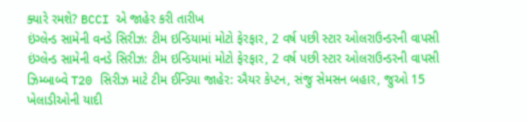ક્યારે રમશે? BCCI એ જાહેર કરી તારીખ
ઇંગ્લેન્ડ સામેની વનડે સિરીઝ: ટીમ ઇન્ડિયામાં મોટો ફેરફાર, 2 વર્ષ પછી સ્ટાર ઓલરાઉન્ડરની વાપસી
ઇંગ્લેન્ડ સામેની વનડે સિરીઝ: ટીમ ઇન્ડિયામાં મોટો ફેરફાર, 2 વર્ષ પછી સ્ટાર ઓલરાઉન્ડરની વાપસી
ઝિમ્બાબ્વે T20 સિરીઝ માટે ટીમ ઈન્ડિયા જાહેર: ઐયર કેપ્ટન, સંજુ સેમસન બહાર, જુઓ 15 ખેલાડીઓની યાદી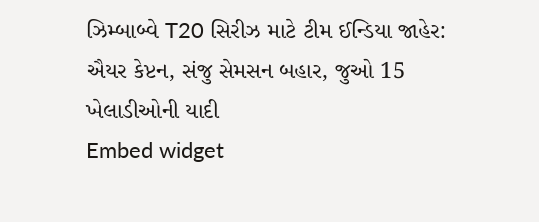ઝિમ્બાબ્વે T20 સિરીઝ માટે ટીમ ઈન્ડિયા જાહેર: ઐયર કેપ્ટન, સંજુ સેમસન બહાર, જુઓ 15 ખેલાડીઓની યાદી
Embed widget